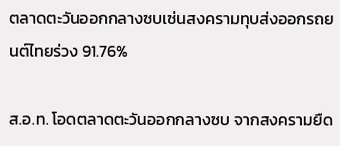ตลาดตะวันออกกลางซบเซ่นสงครามทุบส่งออกรถยนต์ไทยร่วง 91.76%

ส.อ.ท. โอดตลาดตะวันออกกลางซบ จากสงครามยืด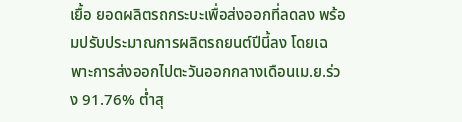เยื้อ ยอดผลิตรถกระบะเพื่อส่งออกที่ลดลง พร้อมปรับประมาณการผลิตรถยนต์ปีนี้ลง โดยเฉพาะการส่งออกไปตะวันออกกลางเดือนเม.ย.ร่วง 91.76% ต่ำสุ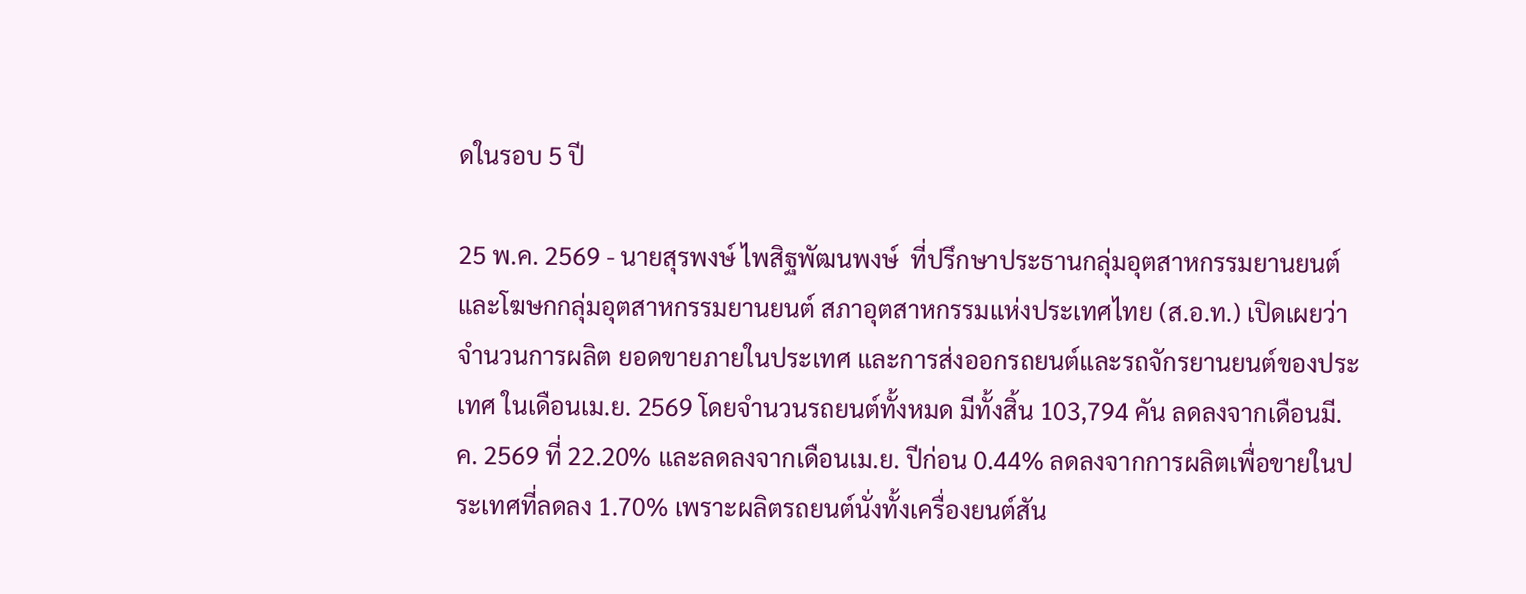ดในรอบ 5 ปี

25 พ.ค. 2569 - นายสุรพงษ์ ไพสิฐพัฒนพงษ์  ที่ปรึกษาประธานกลุ่มอุตสาหกรรมยานยนต์และโฆษกกลุ่มอุตสาหกรรมยานยนต์ สภาอุตสาหกรรมแห่งประเทศไทย (ส.อ.ท.) เปิดเผยว่าจำนวนการผลิต ยอดขายภายในประเทศ และการส่งออกรถยนต์และรถจักรยานยนต์ของประเทศ ในเดือนเม.ย. 2569 โดยจำนวนรถยนต์ทั้งหมด มีทั้งสิ้น 103,794 คัน ลดลงจากเดือนมี.ค. 2569 ที่ 22.20% และลดลงจากเดือนเม.ย. ปีก่อน 0.44% ลดลงจากการผลิตเพื่อขายในประเทศที่ลดลง 1.70% เพราะผลิตรถยนต์นั่งทั้งเครื่องยนต์สัน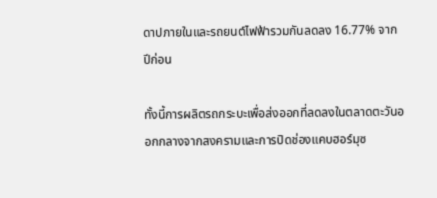ดาปภายในและรถยนต์ไฟฟ้ารวมกันลดลง 16.77% จากปีก่อน

ทั้งนี้การผลิตรถกระบะเพื่อส่งออกที่ลดลงในตลาดตะวันออกกลางจากสงครามและการปิดช่องแคบฮอร์มุซ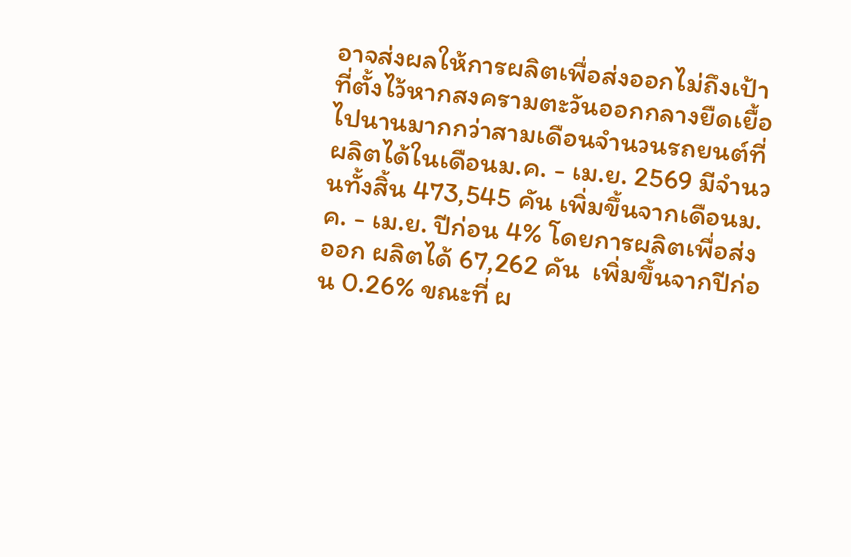อาจส่งผลให้การผลิตเพื่อส่งออกไม่ถึงเป้าที่ตั้งไว้หากสงครามตะวันออกกลางยืดเยื้อไปนานมากกว่าสามเดือนจำนวนรถยนต์ที่ผลิตได้ในเดือนม.ค. - เม.ย. 2569 มีจำนวนทั้งสิ้น 473,545 คัน เพิ่มขึ้นจากเดือนม.ค. - เม.ย. ปีก่อน 4% โดยการผลิตเพื่อส่งออก ผลิตได้ 67,262 คัน  เพิ่มขึ้นจากปีก่อน 0.26% ขณะที่ ผ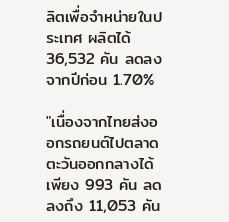ลิตเพื่อจำหน่ายในประเทศ ผลิตได้ 36,532 คัน ลดลงจากปีก่อน 1.70%

"เนื่องจากไทยส่งออกรถยนต์ไปตลาดตะวันออกกลางได้เพียง 993 คัน ลดลงถึง 11,053 คัน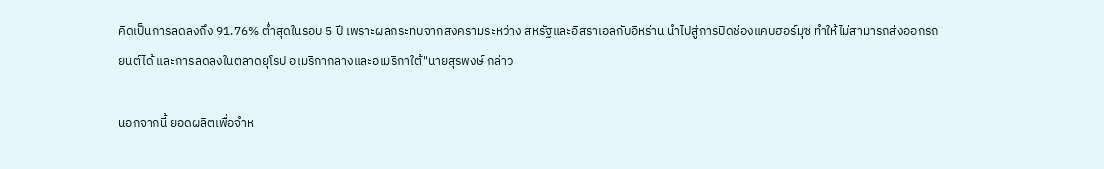คิดเป็นการลดลงถึง 91.76% ต่ำสุดในรอบ 5 ปี เพราะผลกระทบจากสงครามระหว่าง สหรัฐและอิสราเอลกับอิหร่าน นำไปสู่การปิดช่องแคบฮอร์มุซ ทำให้ไม่สามารถส่งออกรถยนต์ได้ และการลดลงในตลาดยุโรป อเมริกากลางและอเมริกาใต้"นายสุรพงษ์ กล่าว

นอกจากนี้ ยอดผลิตเพื่อจำห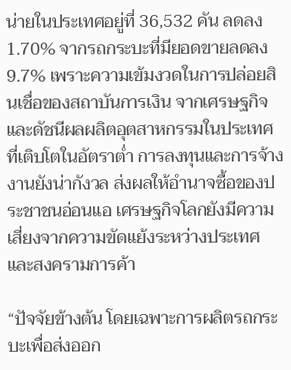น่ายในประเทศอยู่ที่ 36,532 คัน ลดลง 1.70% จากรถกระบะที่มียอดขายลดลง 9.7% เพราะความเข้มงวดในการปล่อยสินเชื่อของสถาบันการเงิน จากเศรษฐกิจและดัชนีผลผลิตอุตสาหกรรมในประเทศที่เติบโตในอัตราต่ำ การลงทุนและการจ้างงานยังน่ากังวล ส่งผลให้อำนาจซื้อของประชาชนอ่อนแอ เศรษฐกิจโลกยังมีความเสี่ยงจากความขัดแย้งระหว่างประเทศและสงครามการค้า

“ปัจจัยข้างต้น โดยเฉพาะการผลิตรถกระบะเพื่อส่งออก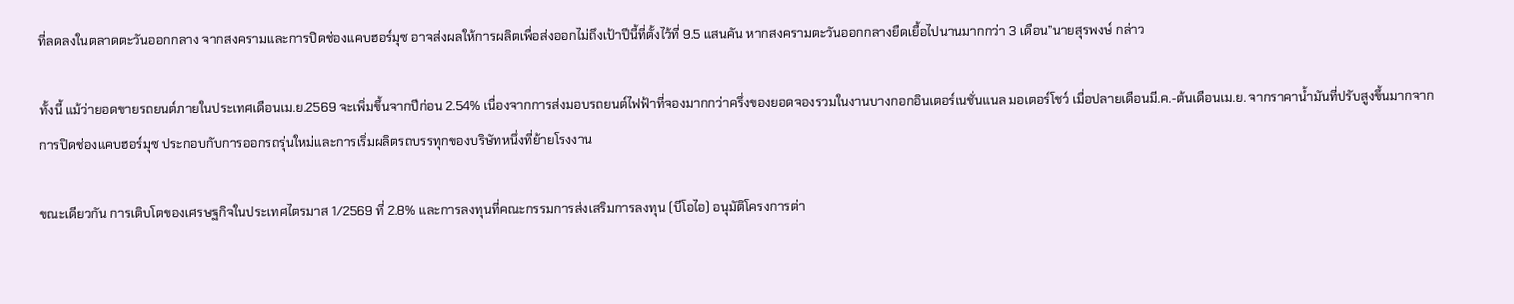ที่ลดลงในตลาดตะวันออกกลาง จากสงครามและการปิดช่องแคบฮอร์มุซ อาจส่งผลให้การผลิตเพื่อส่งออกไม่ถึงเป้าปีนี้ที่ตั้งไว้ที่ 9.5 แสนคัน หากสงครามตะวันออกกลางยืดเยื้อไปนานมากกว่า 3 เดือน”นายสุรพงษ์ กล่าว

ทั้งนี้ แม้ว่ายอดขายรถยนต์ภายในประเทศเดือนเม.ย.2569 จะเพิ่มขึ้นจากปีก่อน 2.54% เนื่องจากการส่งมอบรถยนต์ไฟฟ้าที่จองมากกว่าครึ่งของยอดจองรวมในงานบางกอกอินเตอร์เนชั่นแนล มอเตอร์โชว์ เมื่อปลายเดือนมี.ค.-ต้นเดือนเม.ย. จากราคาน้ำมันที่ปรับสูงขึ้นมากจากการปิดช่องแคบฮอร์มุซ ประกอบกับการออกรถรุ่นใหม่และการเริ่มผลิตรถบรรทุกของบริษัทหนึ่งที่ย้ายโรงงาน

ขณะเดียวกัน การเติบโตของเศรษฐกิจในประเทศไตรมาส 1/2569 ที่ 2.8% และการลงทุนที่คณะกรรมการส่งเสริมการลงทุน (บีโอไอ) อนุมัติโครงการต่า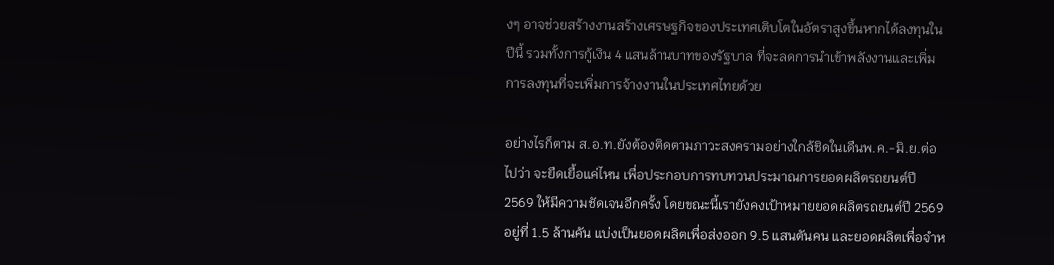งๆ อาจช่วยสร้างงานสร้างเศรษฐกิจของประเทศเติบโตในอัตราสูงขึ้นหากได้ลงทุนในปีนี้ รวมทั้งการกู้เงิน 4 แสนล้านบาทของรัฐบาล ที่จะลดการนำเข้าพลังงานและเพิ่มการลงทุนที่จะเพิ่มการจ้างงานในประเทศไทยด้วย

อย่างไรก็ตาม ส.อ.ท.ยังต้องติดตามภาวะสงครามอย่างใกล้ชิดในเดืนพ.ค.-มิ.ย.ต่อไปว่า จะยืดเยื้อแค่ไหน เพื่อประกอบการทบทวนประมาณการยอดผลิตรถยนต์ปี 2569 ให้มีความชัดเจนอีกครั้ง โดยขณะนี้เรายังคงเป้าหมายยอดผลิตรถยนต์ปี 2569 อยู่ที่ 1.5 ล้านคัน แบ่งเป็นยอดผลิตเพื่อส่งออก 9.5 แสนตันคน และยอดผลิตเพื่อจำห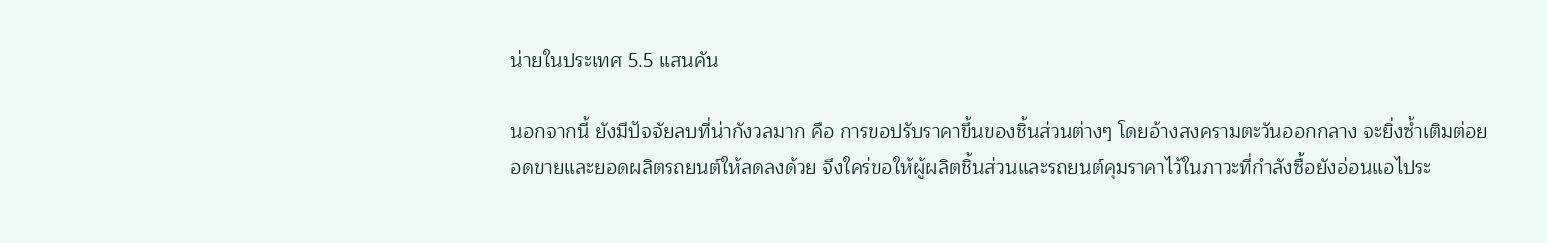น่ายในประเทศ 5.5 แสนคัน

นอกจากนี้ ยังมีปัจจัยลบที่น่ากังวลมาก คือ การขอปรับราคาขึ้นของชิ้นส่วนต่างๆ โดยอ้างสงครามตะวันออกกลาง จะยิ่งซ้ำเติมต่อยอดขายและยอดผลิตรถยนต์ให้ลดลงด้วย จึงใคร่ขอให้ผู้ผลิตชิ้นส่วนและรถยนต์คุมราคาไว้ในภาวะที่กำลังซื้อยังอ่อนแอไประ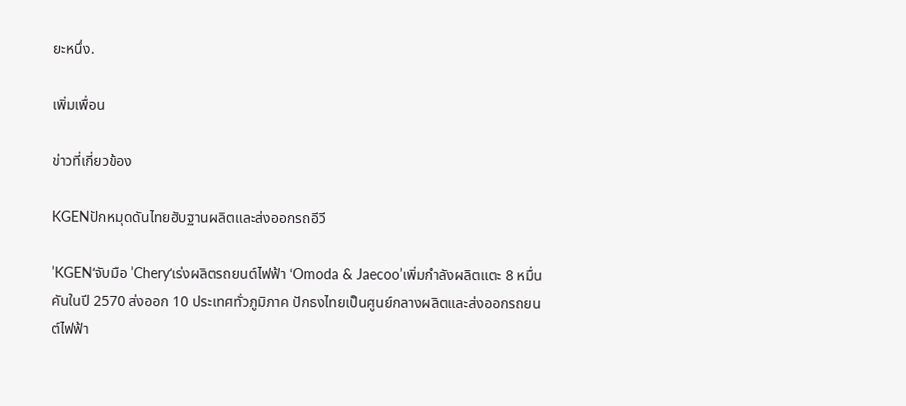ยะหนึ่ง.

เพิ่มเพื่อน

ข่าวที่เกี่ยวข้อง

KGENปักหมุดดันไทยฮับฐานผลิตและส่งออกรถอีวี

’KGEN‘จับมือ ’Chery‘เร่งผลิตรถยนต์ไฟฟ้า ‘Omoda & Jaecoo’เพิ่มกำลังผลิตแตะ 8 หมื่นคันในปี 2570 ส่งออก 10 ประเทศทั่วภูมิภาค ปักธงไทยเป็นศูนย์กลางผลิตและส่งออกรถยนต์ไฟฟ้า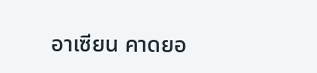อาเซียน คาดยอ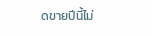ดขายปีนี้ไม่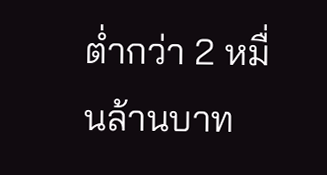ต่ำกว่า 2 หมื่นล้านบาท